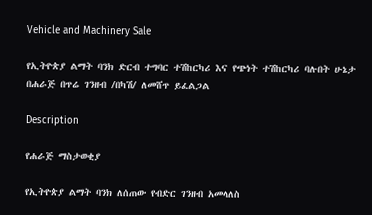Vehicle and Machinery Sale

የኢትዮጵያ ልማት ባንክ ድርብ ተግባር ተሽከርካሪ እና የጭነት ተሽከርካሪ ባሉበት ሁኔታ በሐራጅ በጥሬ ገንዘብ /በካሽ/ ለመሸጥ ይፈልጋል

Description

የሐራጅ ማስታወቂያ

የኢትዮጵያ ልማት ባንክ ለሰጠው የብድር ገንዘብ አመላለስ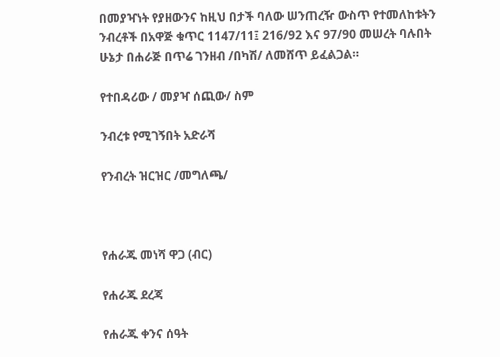በመያዣነት የያዘውንና ከዚህ በታች ባለው ሠንጠረዥ ውስጥ የተመለከቱትን ንብረቶች በአዋጅ ቁጥር 1147/11፤ 216/92 እና 97/90 መሠረት ባሉበት ሁኔታ በሐራጅ በጥሬ ገንዘብ /በካሽ/ ለመሸጥ ይፈልጋል።

የተበዳሪው / መያዣ ሰጪው/ ስም

ንብረቱ የሚገኝበት አድራሻ

የንብረት ዝርዝር /መግለጫ/



የሐራጁ መነሻ ዋጋ (ብር)

የሐራጁ ደረጃ

የሐራጁ ቀንና ሰዓት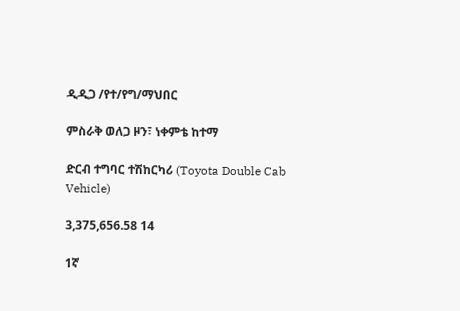ዲዲጋ /የተ/የግ/ማህበር

ምስራቅ ወለጋ ዞን፣ ነቀምቴ ከተማ

ድርብ ተግባር ተሽከርካሪ (Toyota Double Cab Vehicle)

3,375,656.58 14

1ኛ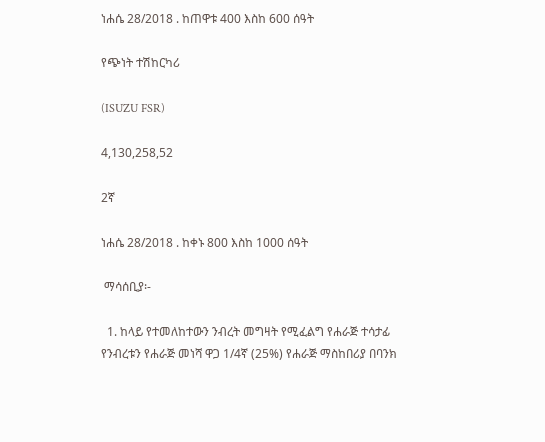ነሐሴ 28/2018 . ከጠዋቱ 400 እስከ 600 ሰዓት

የጭነት ተሽከርካሪ

(ISUZU FSR)

4,130,258,52

2ኛ

ነሐሴ 28/2018 . ከቀኑ 800 እስከ 1000 ሰዓት

 ማሳሰቢያ፡-

  1. ከላይ የተመለከተውን ንብረት መግዛት የሚፈልግ የሐራጅ ተሳታፊ የንብረቱን የሐራጅ መነሻ ዋጋ 1/4ኛ (25%) የሐራጅ ማስከበሪያ በባንክ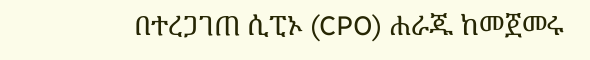በተረጋገጠ ሲፒኦ (CPO) ሐራጁ ከመጀመሩ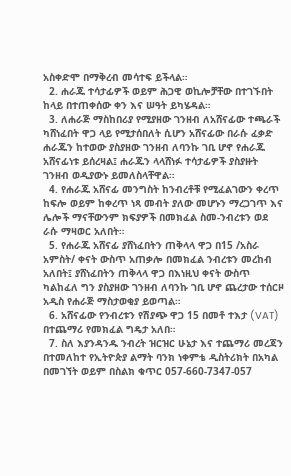አስቀድሞ በማቅረብ መሳተፍ ይችላል።
  2. ሐራጁ ተሳታፊዎች ወይም ሕጋዊ ወኪሎቻቸው በተገኙበት ከላይ በተጠቀሰው ቀን እና ሠዓት ይካሄዳል።
  3. ለሐራጅ ማስከበሪያ የሚያዘው ገንዘብ ለአሸናፊው ተጫራች ካሸነፈበት ዋጋ ላይ የሚታሰበለት ሲሆን አሸናፊው በራሱ ፈቃድ ሐራጁን ከተወው ያስያዘው ገንዘብ ለባንኩ ገቢ ሆኖ የሐራጁ አሸናፊነቱ ይሰረዛል፤ ሐራጁን ላላሸነፉ ተሳታፊዎች ያስያዙት ገንዘብ ወዲያውኑ ይመለስላቸዋል።
  4. የሐራጁ አሸናፊ መንግስት ከንብረቶቹ የሚፈልገውን ቀረጥ ከፍሎ ወይም ከቀረጥ ነጻ መብት ያለው መሆኑን ማረጋገጥ እና ሌሎች ማናቸውንም ክፍያዎች በመክፈል ስመ-ንብረቱን ወደ ራሱ ማዛወር አለበት።
  5. የሐራጁ አሸናፊ ያሸነፈበትን ጠቅላላ ዋጋ በ15 /አስራ አምስት/ ቀናት ውስጥ አጠቃሎ በመክፈል ንብረቱን መረከብ አለበት፤ ያሸነፈበትን ጠቅላላ ዋጋ በእነዚህ ቀናት ውስጥ ካልከፈለ ግን ያስያዘው ገንዘብ ለባንኩ ገቢ ሆኖ ጨረታው ተሰርዞ አዲስ የሐራጅ ማስታወቂያ ይወጣል።
  6. አሸናፊው የንብረቱን የሽያጭ ዋጋ 15 በመቶ ተእታ (VAT) በተጨማሪ የመክፈል ግዴታ አለበ።
  7. ስለ እያንዳንዱ ንብረት ዝርዝር ሁኔታ እና ተጨማሪ መረጃን በተመለከተ የኢትዮጵያ ልማት ባንክ ነቀምቴ ዲስትሪክት በአካል በመገኘት ወይም በስልክ ቁጥር 057-660-7347-057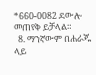*660-0082 ደውሎ መጠየቅ ይቻላል።
  8. ማንኛውም በሐራጁ ላይ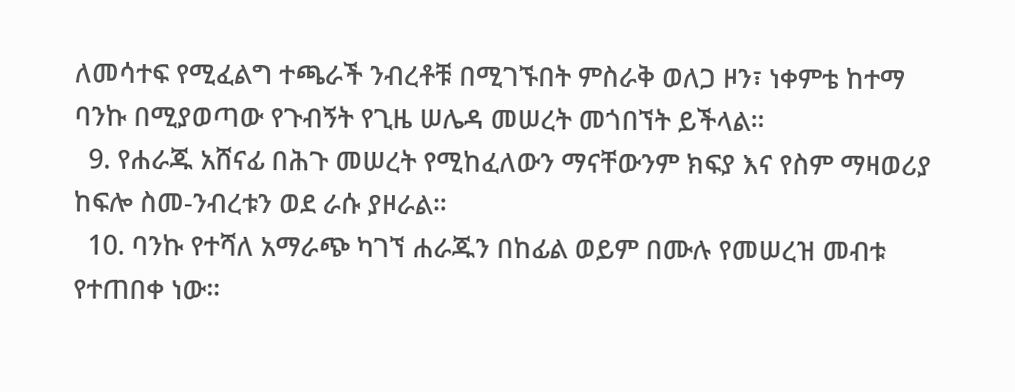ለመሳተፍ የሚፈልግ ተጫራች ንብረቶቹ በሚገኙበት ምስራቅ ወለጋ ዞን፣ ነቀምቴ ከተማ ባንኩ በሚያወጣው የጉብኝት የጊዜ ሠሌዳ መሠረት መጎበኘት ይችላል።
  9. የሐራጁ አሸናፊ በሕጉ መሠረት የሚከፈለውን ማናቸውንም ክፍያ እና የስም ማዛወሪያ ከፍሎ ስመ-ንብረቱን ወደ ራሱ ያዞራል።
  10. ባንኩ የተሻለ አማራጭ ካገኘ ሐራጁን በከፊል ወይም በሙሉ የመሠረዝ መብቱ የተጠበቀ ነው።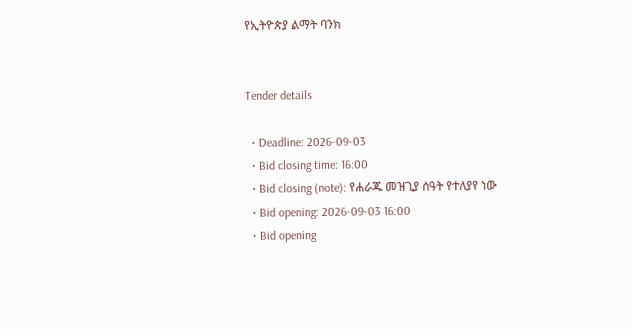የኢትዮጵያ ልማት ባንክ


Tender details

  • Deadline: 2026-09-03
  • Bid closing time: 16:00
  • Bid closing (note): የሐራጁ መዝጊያ ሰዓት የተለያየ ነው
  • Bid opening: 2026-09-03 16:00
  • Bid opening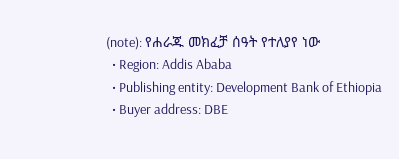(note): የሐራጁ መክፈቻ ሰዓት የተለያየ ነው
  • Region: Addis Ababa
  • Publishing entity: Development Bank of Ethiopia
  • Buyer address: DBE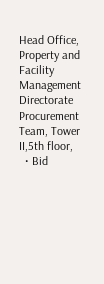Head Office, Property and Facility Management Directorate Procurement Team, Tower II,5th floor,
  • Bid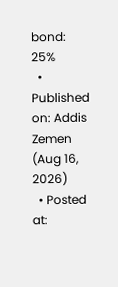bond: 25%
  • Published on: Addis Zemen (Aug 16, 2026)
  • Posted at: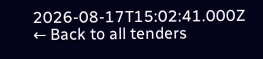2026-08-17T15:02:41.000Z
← Back to all tenders